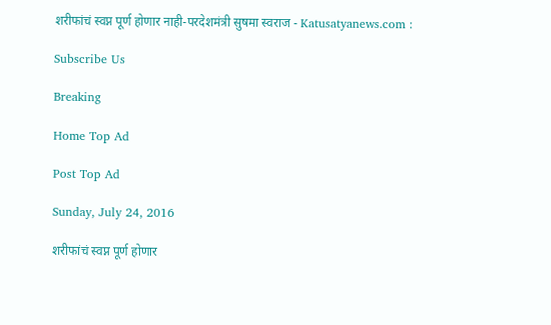शरीफांचं स्वप्न पूर्ण होणार नाही-परदेशमंत्री सुषमा स्वराज - Katusatyanews.com :

Subscribe Us

Breaking

Home Top Ad

Post Top Ad

Sunday, July 24, 2016

शरीफांचं स्वप्न पूर्ण होणार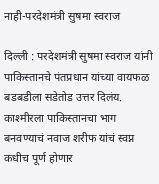नाही-परदेशमंत्री सुषमा स्वराज

दिल्ली : परदेशमंत्री सुषमा स्वराज यांनी पाकिस्तानचे पंतप्रधान यांच्या वायफळ बडबडीला सडेतोड उत्तर दिलंय. काश्मीरला पाकिस्तानचा भाग बनवण्याचं नवाज शरीफ यांचं स्वप्न कधीच पूर्ण होणार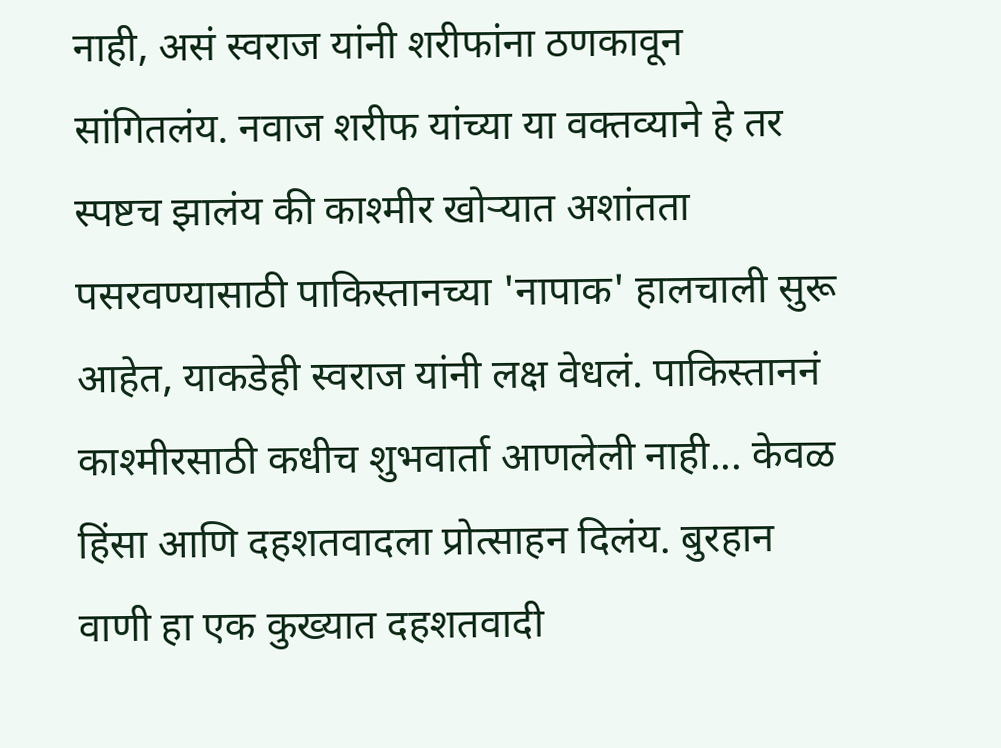नाही, असं स्वराज यांनी शरीफांना ठणकावून सांगितलंय. नवाज शरीफ यांच्या या वक्तव्याने हे तर स्पष्टच झालंय की काश्मीर खोऱ्यात अशांतता पसरवण्यासाठी पाकिस्तानच्या 'नापाक' हालचाली सुरू आहेत, याकडेही स्वराज यांनी लक्ष वेधलं. पाकिस्ताननं काश्मीरसाठी कधीच शुभवार्ता आणलेली नाही... केवळ हिंसा आणि दहशतवादला प्रोत्साहन दिलंय. बुरहान वाणी हा एक कुख्यात दहशतवादी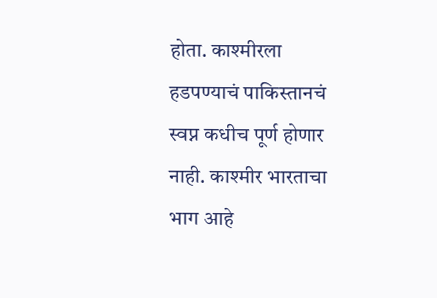होता. काश्मीरला हडपण्याचं पाकिस्तानचं स्वप्न कधीच पूर्ण होणार नाही. काश्मीर भारताचा भाग आहे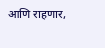आणि राहणार,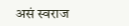असं स्वराज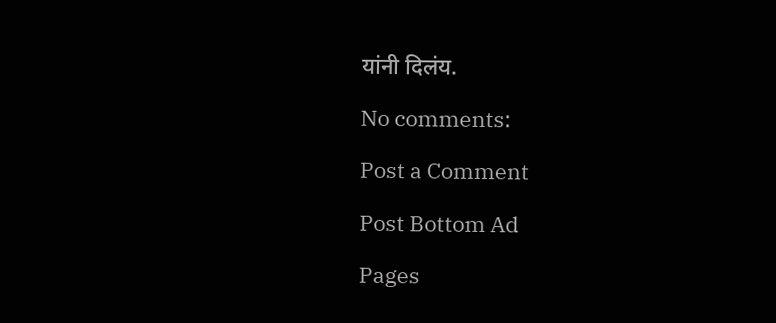यांनी दिलंय.

No comments:

Post a Comment

Post Bottom Ad

Pages